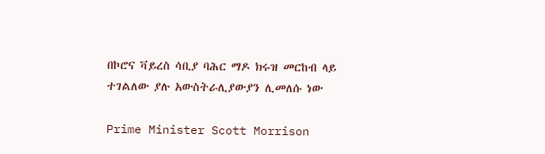በኮሮና ቫይረስ ሳቢያ ባሕር ማዶ ክሩዝ መርከብ ላይ ተገልለው ያሉ አውስትራሊያውያን ሊመለሱ ነው

Prime Minister Scott Morrison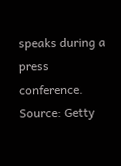speaks during a press conference. Source: Getty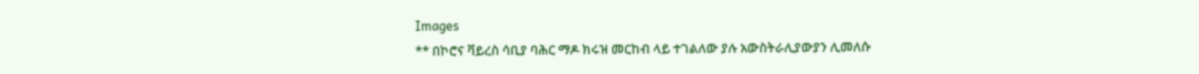Images
** በኮሮና ቫይረስ ሳቢያ ባሕር ማዶ ክሩዝ መርከብ ላይ ተገልለው ያሉ አውስትራሊያውያን ሊመለሱ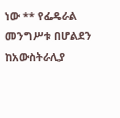ነው ** የፌዴራል መንግሥቱ በሆልደን ከአውስትራሊያ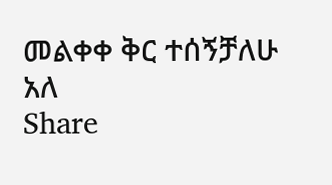መልቀቀ ቅር ተሰኝቻለሁ አለ
Share